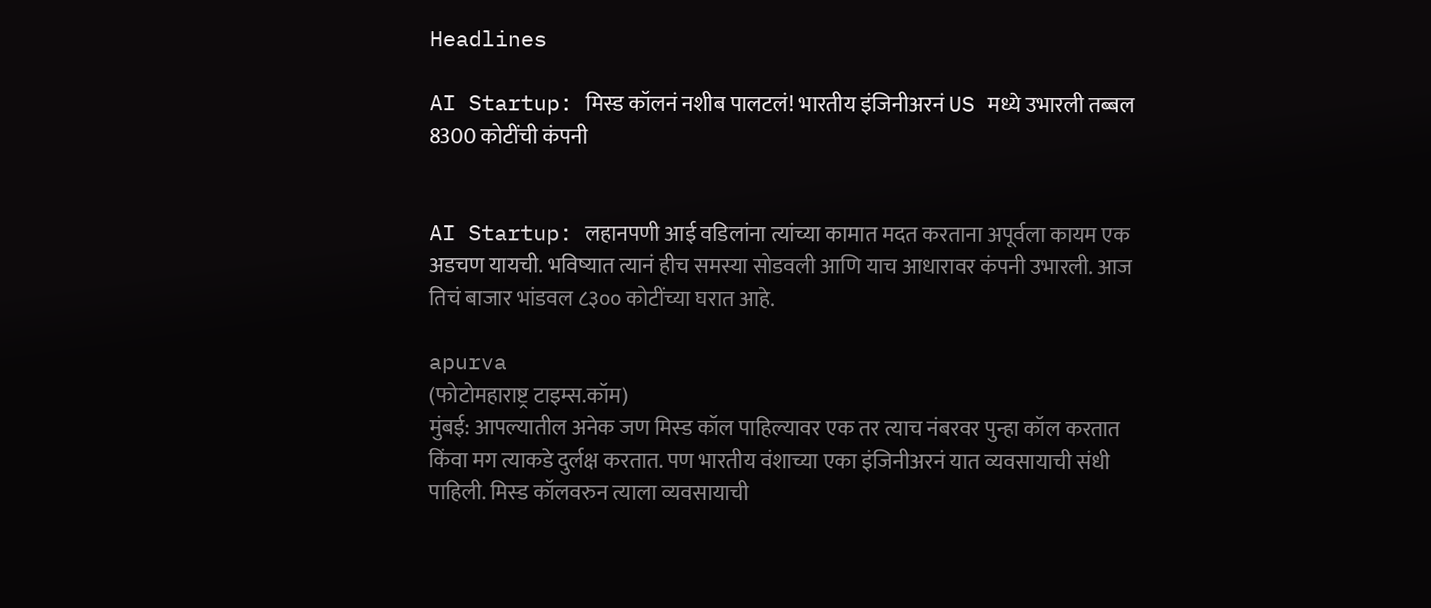Headlines

AI Startup: मिस्ड कॉलनं नशीब पालटलं! भारतीय इंजिनीअरनं US मध्ये उभारली तब्बल 8300 कोटींची कंपनी


AI Startup: लहानपणी आई वडिलांना त्यांच्या कामात मदत करताना अपूर्वला कायम एक अडचण यायची. भविष्यात त्यानं हीच समस्या सोडवली आणि याच आधारावर कंपनी उभारली. आज तिचं बाजार भांडवल ८३०० कोटींच्या घरात आहे.

apurva
(फोटोमहाराष्ट्र टाइम्स.कॉम)
मुंबई: आपल्यातील अनेक जण मिस्ड कॉल पाहिल्यावर एक तर त्याच नंबरवर पुन्हा कॉल करतात किंवा मग त्याकडे दुर्लक्ष करतात. पण भारतीय वंशाच्या एका इंजिनीअरनं यात व्यवसायाची संधी पाहिली. मिस्ड कॉलवरुन त्याला व्यवसायाची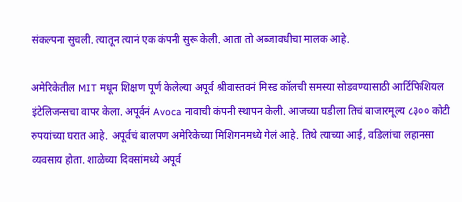संकल्पना सुचली. त्यातून त्यानं एक कंपनी सुरू केली. आता तो अब्जावधीचा मालक आहे.

अमेरिकेतील MIT मधून शिक्षण पूर्ण केलेल्या अपूर्व श्रीवास्तवनं मिस्ड कॉलची समस्या सोडवण्यासाठी आर्टिफिशियल इंटेलिजन्सचा वापर केला. अपूर्वनं Avoca नावाची कंपनी स्थापन केली. आजच्या घडीला तिचं बाजारमूल्य ८३०० कोटी रुपयांच्या घरात आहे. अपूर्वचं बालपण अमेरिकेच्या मिशिगनमध्ये गेलं आहे. तिथे त्याच्या आई, वडिलांचा लहानसा व्यवसाय होता. शाळेच्या दिवसांमध्ये अपूर्व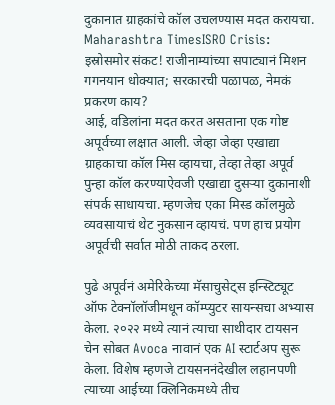दुकानात ग्राहकांचे कॉल उचलण्यास मदत करायचा.
Maharashtra TimesISRO Crisis: इस्रोसमोर संकट! राजीनाम्यांच्या सपाट्यानं मिशन गगनयान धोक्यात; सरकारची पळापळ, नेमकं प्रकरण काय?
आई, वडिलांना मदत करत असताना एक गोष्ट अपूर्वच्या लक्षात आली. जेव्हा जेव्हा एखाद्या ग्राहकाचा कॉल मिस व्हायचा, तेव्हा तेव्हा अपूर्व पुन्हा कॉल करण्याऐवजी एखाद्या दुसऱ्या दुकानाशी संपर्क साधायचा. म्हणजेच एका मिस्ड कॉलमुळे व्यवसायाचं थेट नुकसान व्हायचं. पण हाच प्रयोग अपूर्वची सर्वात मोठी ताकद ठरला.

पुढे अपूर्वनं अमेरिकेच्या मॅसाचुसेट्स इन्स्टिट्यूट ऑफ टेक्नॉलॉजीमधून कॉम्प्युटर सायन्सचा अभ्यास केला. २०२२ मध्ये त्यानं त्याचा साथीदार टायसन चेन सोबत Avoca नावानं एक AI स्टार्टअप सुरू केला. विशेष म्हणजे टायसननंदेखील लहानपणी त्याच्या आईच्या क्लिनिकमध्ये तीच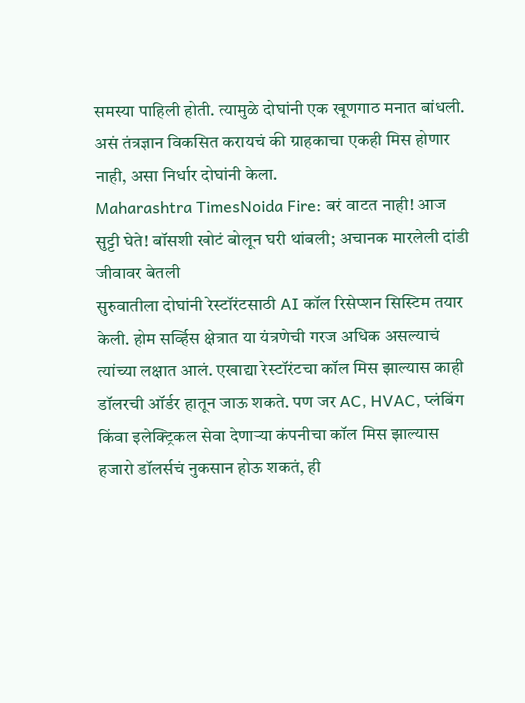समस्या पाहिली होती. त्यामुळे दोघांनी एक खूणगाठ मनात बांधली. असं तंत्रज्ञान विकसित करायचं की ग्राहकाचा एकही मिस होणार नाही, असा निर्धार दोघांनी केला.
Maharashtra TimesNoida Fire: बरं वाटत नाही! आज सुट्टी घेते! बॉसशी खोटं बोलून घरी थांबली; अचानक मारलेली दांडी जीवावर बेतली
सुरुवातीला दोघांनी रेस्टॉरंटसाठी AI कॉल रिसेप्शन सिस्टिम तयार केली. होम सर्व्हिस क्षेत्रात या यंत्रणेची गरज अधिक असल्याचं त्यांच्या लक्षात आलं. एखाद्या रेस्टॉरंटचा कॉल मिस झाल्यास काही डॉलरची ऑर्डर हातून जाऊ शकते. पण जर AC, HVAC, प्लंबिंग किंवा इलेक्ट्रिकल सेवा देणाऱ्या कंपनीचा कॉल मिस झाल्यास हजारो डॉलर्सचं नुकसान होऊ शकतं, ही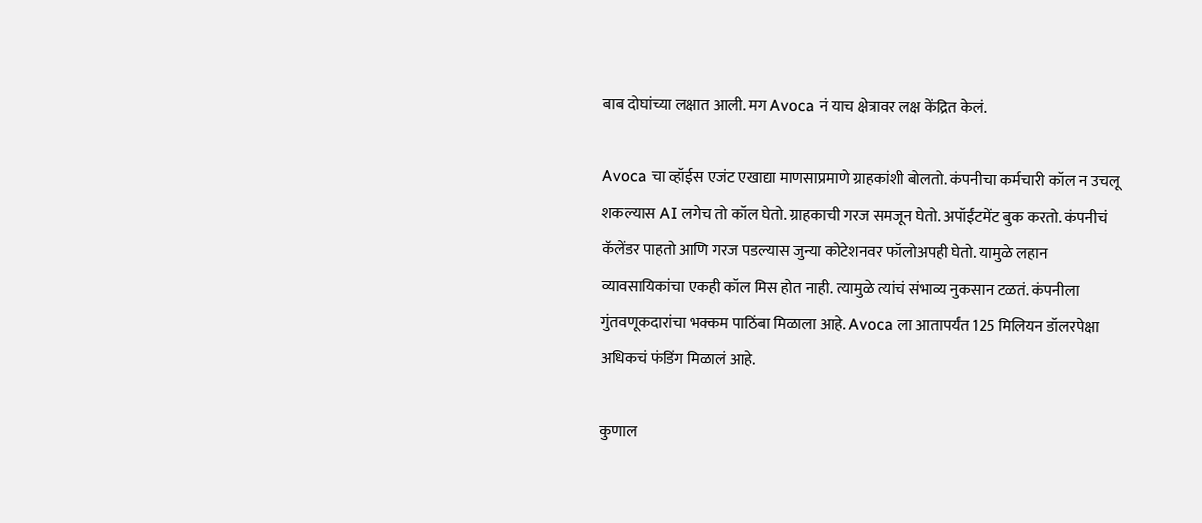बाब दोघांच्या लक्षात आली. मग Avoca नं याच क्षेत्रावर लक्ष केंद्रित केलं.

Avoca चा व्हॉईस एजंट एखाद्या माणसाप्रमाणे ग्राहकांशी बोलतो. कंपनीचा कर्मचारी कॉल न उचलू शकल्यास AI लगेच तो कॉल घेतो. ग्राहकाची गरज समजून घेतो. अपॉईंटमेंट बुक करतो. कंपनीचं कॅलेंडर पाहतो आणि गरज पडल्यास जुन्या कोटेशनवर फॉलोअपही घेतो. यामुळे लहान व्यावसायिकांचा एकही कॉल मिस होत नाही. त्यामुळे त्यांचं संभाव्य नुकसान टळतं. कंपनीला गुंतवणूकदारांचा भक्कम पाठिंबा मिळाला आहे. Avoca ला आतापर्यंत 125 मिलियन डॉलरपेक्षा अधिकचं फंडिंग मिळालं आहे.

कुणाल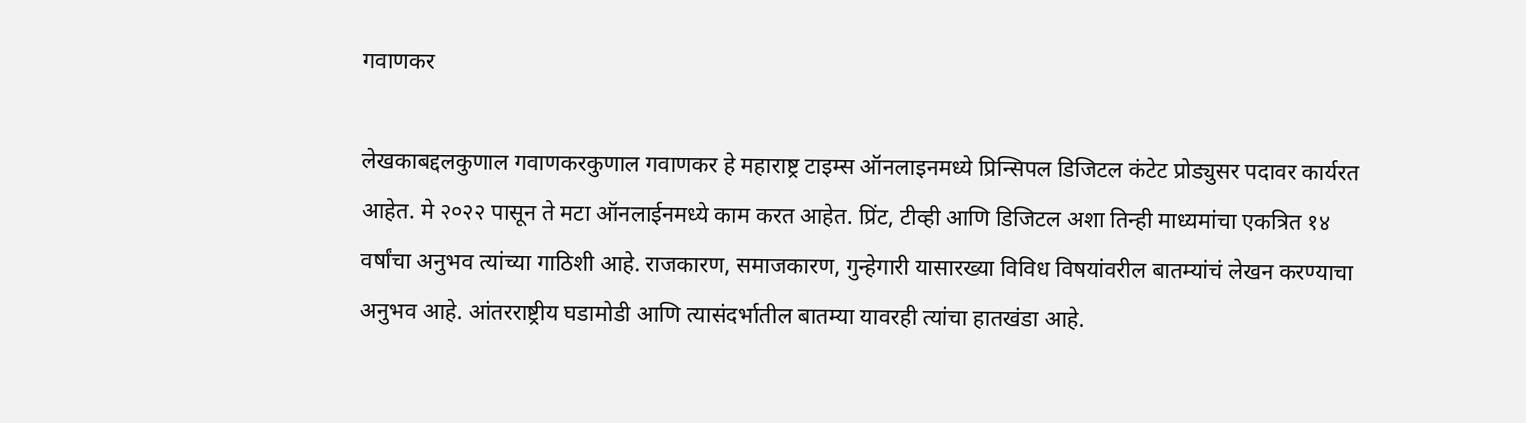गवाणकर

लेखकाबद्दलकुणाल गवाणकरकुणाल गवाणकर हे महाराष्ट्र टाइम्स ऑनलाइनमध्ये प्रिन्सिपल डिजिटल कंटेट प्रोड्युसर पदावर कार्यरत आहेत. मे २०२२ पासून ते मटा ऑनलाईनमध्ये काम करत आहेत. प्रिंट, टीव्ही आणि डिजिटल अशा तिन्ही माध्यमांचा एकत्रित १४ वर्षांचा अनुभव त्यांच्या गाठिशी आहे. राजकारण, समाजकारण, गुन्हेगारी यासारख्या विविध विषयांवरील बातम्यांचं लेखन करण्याचा अनुभव आहे. आंतरराष्ट्रीय घडामोडी आणि त्यासंदर्भातील बातम्या यावरही त्यांचा हातखंडा आहे.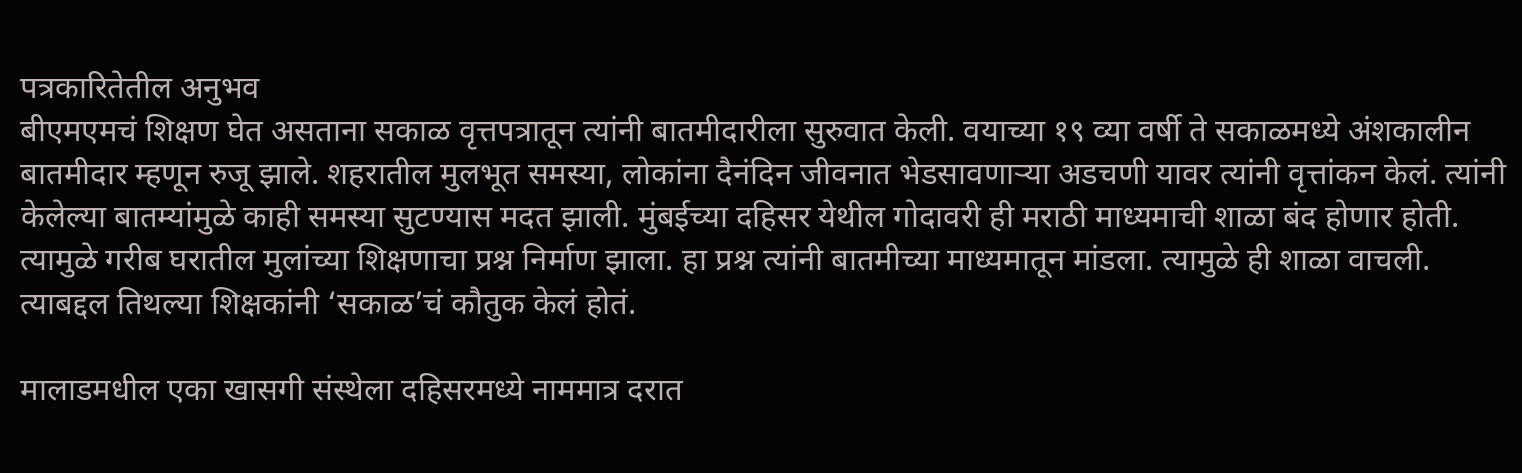पत्रकारितेतील अनुभव
बीएमएमचं शिक्षण घेत असताना सकाळ वृत्तपत्रातून त्यांनी बातमीदारीला सुरुवात केली. वयाच्या १९ व्या वर्षी ते सकाळमध्ये अंशकालीन बातमीदार म्हणून रुजू झाले. शहरातील मुलभूत समस्या, लोकांना दैनंदिन जीवनात भेडसावणाऱ्या अडचणी यावर त्यांनी वृत्तांकन केलं. त्यांनी केलेल्या बातम्यांमुळे काही समस्या सुटण्यास मदत झाली. मुंबईच्या दहिसर येथील गोदावरी ही मराठी माध्यमाची शाळा बंद होणार होती. त्यामुळे गरीब घरातील मुलांच्या शिक्षणाचा प्रश्न निर्माण झाला. हा प्रश्न त्यांनी बातमीच्या माध्यमातून मांडला. त्यामुळे ही शाळा वाचली. त्याबद्दल तिथल्या शिक्षकांनी ‘सकाळ’चं कौतुक केलं होतं.

मालाडमधील एका खासगी संस्थेला दहिसरमध्ये नाममात्र दरात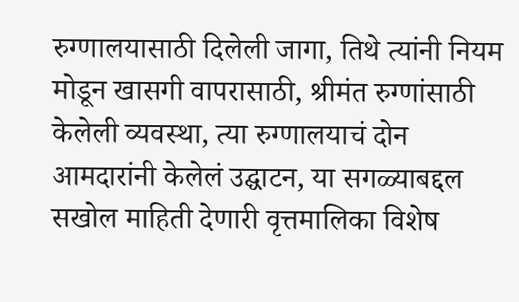रुग्णालयासाठी दिलेली जागा, तिथे त्यांनी नियम मोडून खासगी वापरासाठी, श्रीमंत रुग्णांसाठी केलेली व्यवस्था, त्या रुग्णालयाचं दोन आमदारांनी केलेलं उद्घाटन, या सगळ्याबद्दल सखोल माहिती देणारी वृत्तमालिका विशेष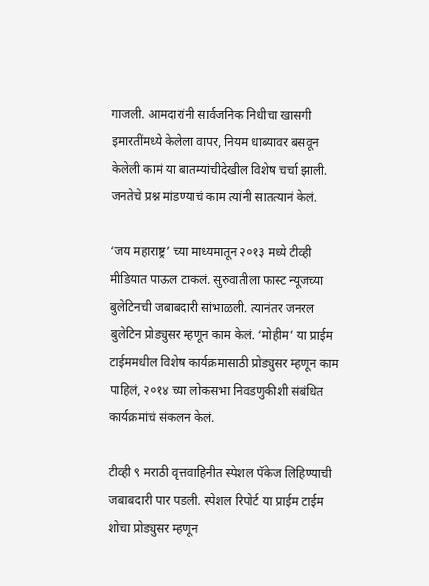गाजली. आमदारांनी सार्वजनिक निधीचा खासगी इमारतींमध्ये केलेला वापर, नियम धाब्यावर बसवून केलेली कामं या बातम्यांचीदेखील विशेष चर्चा झाली. जनतेचे प्रश्न मांडण्याचं काम त्यांनी सातत्यानं केलं.

‘जय महाराष्ट्र’ च्या माध्यमातून २०१३ मध्ये टीव्ही मीडियात पाऊल टाकलं. सुरुवातीला फास्ट न्यूजच्या बुलेटिनची जबाबदारी सांभाळली. त्यानंतर जनरल बुलेटिन प्रोड्युसर म्हणून काम केलं. ‘मोहीम’ या प्राईम टाईममधील विशेष कार्यक्रमासाठी प्रोड्युसर म्हणून काम पाहिलं, २०१४ च्या लोकसभा निवडणुकीशी संबंधित कार्यक्रमांचं संकलन केलं.

टीव्ही ९ मराठी वृत्तवाहिनीत स्पेशल पॅकेज लिहिण्याची जबाबदारी पार पडली. स्पेशल रिपोर्ट या प्राईम टाईम शोचा प्रोड्युसर म्हणून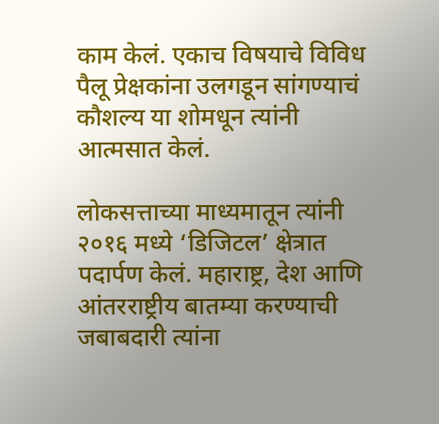काम केलं. एकाच विषयाचे विविध पैलू प्रेक्षकांना उलगडून सांगण्याचं कौशल्य या शोमधून त्यांनी आत्मसात केलं.

लोकसत्ताच्या माध्यमातून त्यांनी २०१६ मध्ये ‘डिजिटल’ क्षेत्रात पदार्पण केलं. महाराष्ट्र, देश आणि आंतरराष्ट्रीय बातम्या करण्याची जबाबदारी त्यांना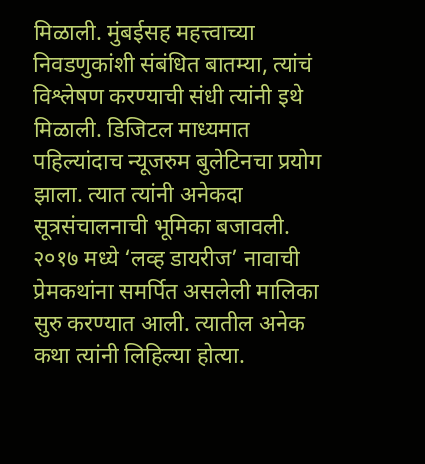मिळाली. मुंबईसह महत्त्वाच्या निवडणुकांशी संबंधित बातम्या, त्यांचं विश्लेषण करण्याची संधी त्यांनी इथे मिळाली. डिजिटल माध्यमात पहिल्यांदाच न्यूजरुम बुलेटिनचा प्रयोग झाला. त्यात त्यांनी अनेकदा सूत्रसंचालनाची भूमिका बजावली. २०१७ मध्ये ‘लव्ह डायरीज’ नावाची प्रेमकथांना समर्पित असलेली मालिका सुरु करण्यात आली. त्यातील अनेक कथा त्यांनी लिहिल्या होत्या.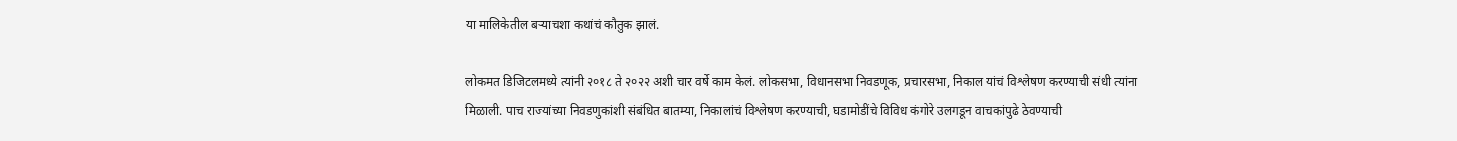या मालिकेतील बऱ्याचशा कथांचं कौतुक झालं.

लोकमत डिजिटलमध्ये त्यांनी २०१८ ते २०२२ अशी चार वर्षे काम केलं. लोकसभा, विधानसभा निवडणूक, प्रचारसभा, निकाल यांचं विश्लेषण करण्याची संधी त्यांना मिळाली. पाच राज्यांच्या निवडणुकांशी संबंधित बातम्या, निकालांचं विश्लेषण करण्याची, घडामोडींचे विविध कंगोरे उलगडून वाचकांपुढे ठेवण्याची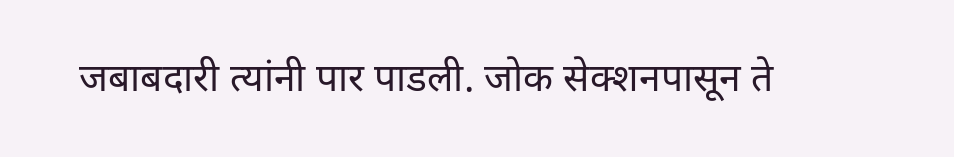जबाबदारी त्यांनी पार पाडली. जोक सेक्शनपासून ते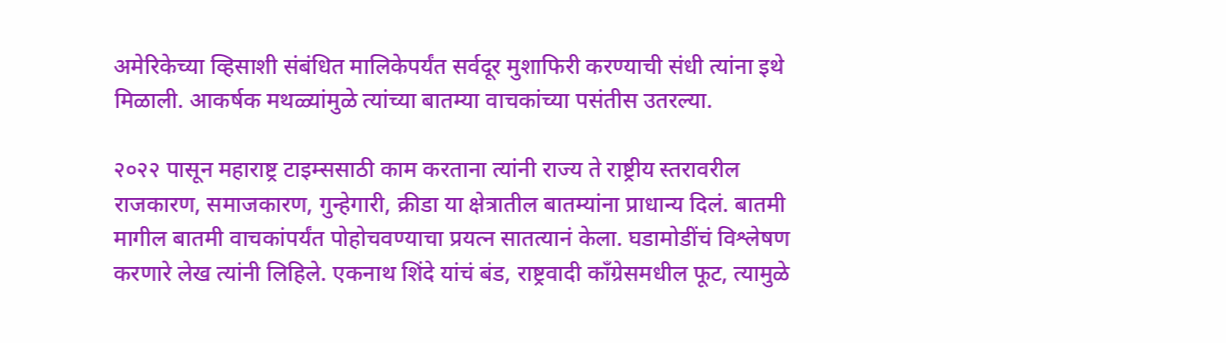अमेरिकेच्या व्हिसाशी संबंधित मालिकेपर्यंत सर्वदूर मुशाफिरी करण्याची संधी त्यांना इथे मिळाली. आकर्षक मथळ्यांमुळे त्यांच्या बातम्या वाचकांच्या पसंतीस उतरल्या.

२०२२ पासून महाराष्ट्र टाइम्ससाठी काम करताना त्यांनी राज्य ते राष्ट्रीय स्तरावरील राजकारण, समाजकारण, गुन्हेगारी, क्रीडा या क्षेत्रातील बातम्यांना प्राधान्य दिलं. बातमी मागील बातमी वाचकांपर्यंत पोहोचवण्याचा प्रयत्न सातत्यानं केला. घडामोडींचं विश्लेषण करणारे लेख त्यांनी लिहिले. एकनाथ शिंदे यांचं बंड, राष्ट्रवादी काँग्रेसमधील फूट, त्यामुळे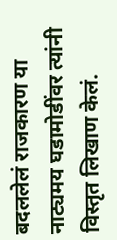बदललेलं राजकारण या नाट्यमय घडामोडींवर त्यांनी विस्तृत लिखाण केलं.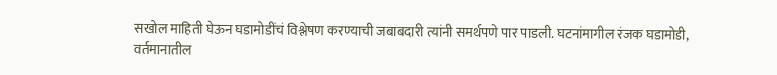सखोल माहिती घेऊन घडामोडींचं विश्लेषण करण्याची जबाबदारी त्यांनी समर्थपणे पार पाडली. घटनांमागील रंजक घडामोडी, वर्तमानातील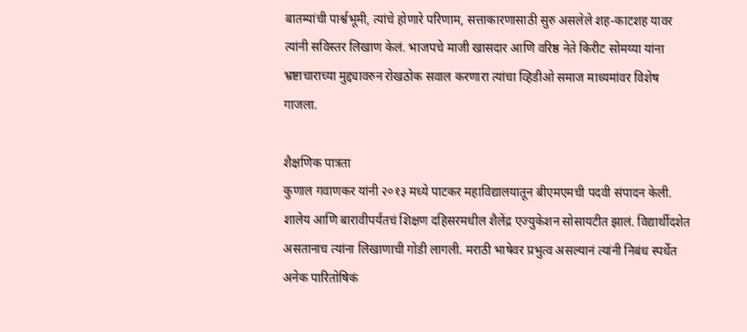बातम्यांची पार्श्वभूमी, त्यांचे होणारे परिणाम, सत्ताकारणासाठी सुरु असलेले शह-काटशह यावर त्यांनी सविस्तर लिखाण केलं. भाजपचे माजी खासदार आणि वरिष्ठ नेते किरीट सोमय्या यांना भ्रष्टाचाराच्या मुद्द्यावरुन रोखठोक सवाल करणारा त्यांचा व्हिडीओ समाज माध्यमांवर विशेष गाजला.

शैक्षणिक पात्रता
कुणाल गवाणकर यांनी २०१३ मध्ये पाटकर महाविद्यालयातून बीएमएमची पदवी संपादन केली. शालेय आणि बारावीपर्यंतचं शिक्षण दहिसरमधील शैलेंद्र एज्युकेशन सोसायटीत झालं. विद्यार्थीदशेत असतानाच त्यांना लिखाणाची गोडी लागली. मराठी भाषेवर प्रभुत्व असल्यानं त्यांनी निबंध स्पर्धेत अनेक पारितोषिकं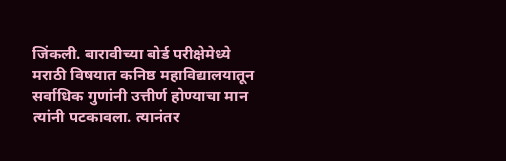जिंकली. बारावीच्या बोर्ड परीक्षेमेध्ये मराठी विषयात कनिष्ठ महाविद्यालयातून सर्वाधिक गुणांनी उत्तीर्ण होण्याचा मान त्यांनी पटकावला. त्यानंतर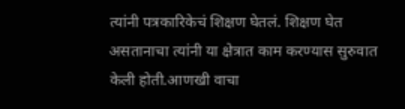त्यांनी पत्रकारिकेचं शिक्षण घेतलं. शिक्षण घेत असतानाचा त्यांनी या क्षेत्रात काम करण्यास सुरुवात केली होती.आणखी वाचा